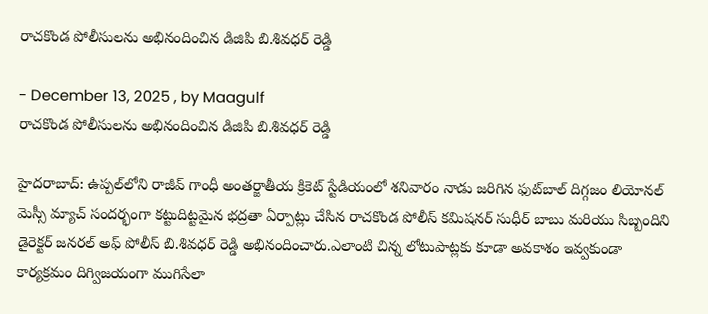రాచకొండ పోలీసులను అభినందించిన డిజిపి బి.శివధర్ రెడ్డి

- December 13, 2025 , by Maagulf
రాచకొండ పోలీసులను అభినందించిన డిజిపి బి.శివధర్ రెడ్డి

హైదరాబాద్: ఉప్పల్‌లోని రాజీవ్ గాంధీ అంతర్జాతీయ క్రికెట్ స్టేడియంలో శనివారం నాడు జరిగిన ఫుట్‌బాల్ దిగ్గజం లియోనల్ మెస్సీ మ్యాచ్ సందర్భంగా కట్టుదిట్టమైన భద్రతా ఏర్పాట్లు చేసిన రాచకొండ పోలీస్ కమిషనర్ సుధీర్ బాబు మరియు సిబ్బందిని  డైరెక్టర్ జనరల్ అఫ్ పోలీస్ బి.శివధర్ రెడ్డి అభినందించారు.ఎలాంటి చిన్న లోటుపాట్లకు కూడా అవకాశం ఇవ్వకుండా కార్యక్రమం దిగ్విజయంగా ముగిసేలా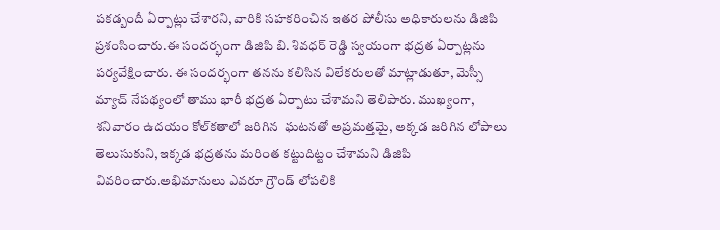పకడ్బందీ ఏర్పాట్లు చేశారని, వారికి సహకరించిన ఇతర పోలీసు అధికారులను డిజిపి ప్రశంసించారు.ఈ సందర్భంగా డిజిపి బి. శివధర్ రెడ్డి స్వయంగా భద్రత ఏర్పాట్లను పర్యవేక్షించారు. ఈ సందర్భంగా తనను కలిసిన విలేకరులతో మాట్లాడుతూ, మెస్సీ మ్యాచ్ నేపథ్యంలో తాము భారీ భద్రత ఏర్పాటు చేశామని తెలిపారు. ముఖ్యంగా, శనివారం ఉదయం కోల్‌కతాలో జరిగిన  ఘటనతో అప్రమత్తమై, అక్కడ జరిగిన లోపాలు తెలుసుకుని, ఇక్కడ భద్రతను మరింత కట్టుదిట్టం చేశామని డిజిపి వివరించారు.అభిమానులు ఎవరూ గ్రౌండ్ లోపలికి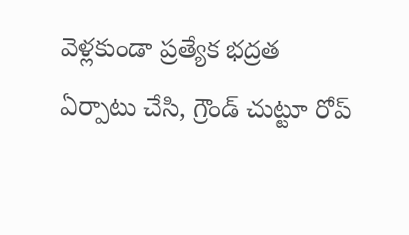వెళ్లకుండా ప్రత్యేక భద్రత ఏర్పాటు చేసి, గ్రౌండ్ చుట్టూ రోప్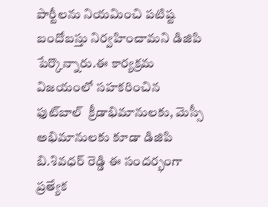పార్టీలను నియమించి పటిష్ట బందోబస్తు నిర్వహించామని డిజిపి పేర్కొన్నారు.ఈ కార్యక్రమ విజయంలో సహకరించిన ఫుట్‌బాల్  క్రీడాభిమానులకు, మెస్సీ అభిమానులకు కూడా డిజిపి బి.శివధర్ రెడ్డి ఈ సందర్భంగా ప్రత్యేక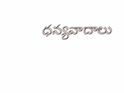ధన్యవాదాలు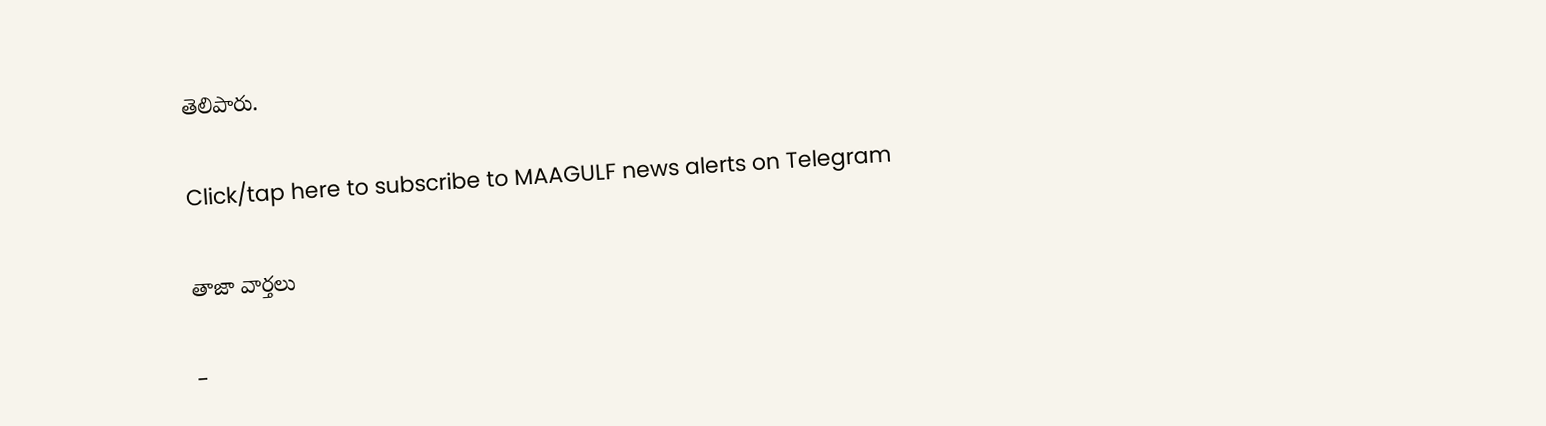తెలిపారు.

Click/tap here to subscribe to MAAGULF news alerts on Telegram

తాజా వార్తలు

-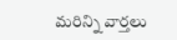మరిన్ని వార్తలు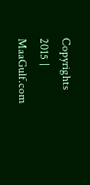Copyrights 2015 | MaaGulf.com